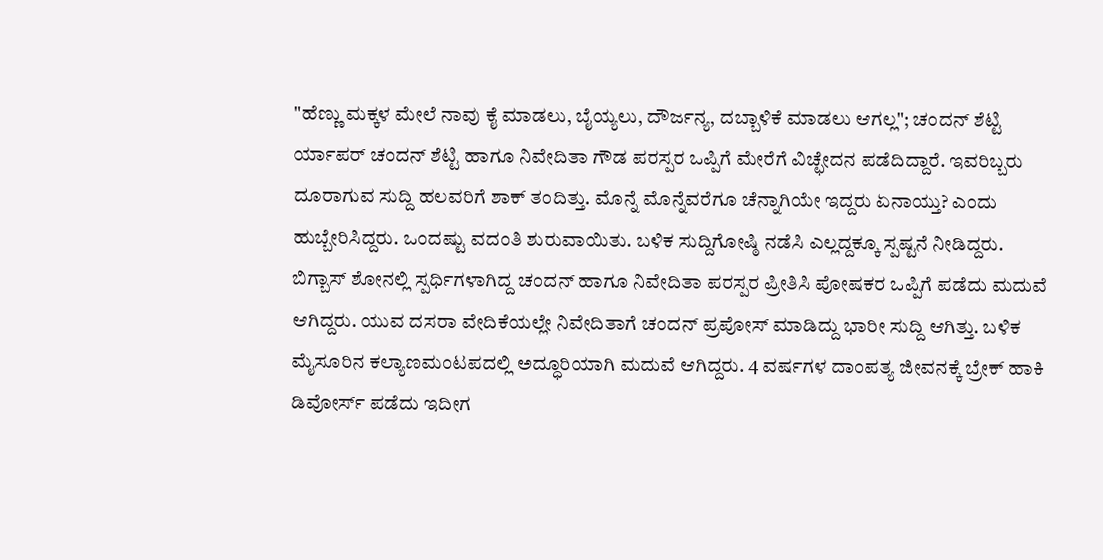"ಹೆಣ್ಣು ಮಕ್ಕಳ ಮೇಲೆ ನಾವು ಕೈ ಮಾಡಲು, ಬೈಯ್ಯಲು, ದೌರ್ಜನ್ಯ, ದಬ್ಬಾಳಿಕೆ ಮಾಡಲು ಆಗಲ್ಲ"; ಚಂದನ್ ಶೆಟ್ಟಿ
ರ್ಯಾಪರ್ ಚಂದನ್ ಶೆಟ್ಟಿ ಹಾಗೂ ನಿವೇದಿತಾ ಗೌಡ ಪರಸ್ಪರ ಒಪ್ಪಿಗೆ ಮೇರೆಗೆ ವಿಚ್ಛೇದನ ಪಡೆದಿದ್ದಾರೆ. ಇವರಿಬ್ಬರು ದೂರಾಗುವ ಸುದ್ದಿ ಹಲವರಿಗೆ ಶಾಕ್ ತಂದಿತ್ತು. ಮೊನ್ನೆ ಮೊನ್ನೆವರೆಗೂ ಚೆನ್ನಾಗಿಯೇ ಇದ್ದರು ಏನಾಯ್ತು? ಎಂದು ಹುಬ್ಬೇರಿಸಿದ್ದರು. ಒಂದಷ್ಟು ವದಂತಿ ಶುರುವಾಯಿತು. ಬಳಿಕ ಸುದ್ದಿಗೋಷ್ಠಿ ನಡೆಸಿ ಎಲ್ಲದ್ದಕ್ಕೂ ಸ್ಪಷ್ಟನೆ ನೀಡಿದ್ದರು.
ಬಿಗ್ಬಾಸ್ ಶೋನಲ್ಲಿ ಸ್ಪರ್ಧಿಗಳಾಗಿದ್ದ ಚಂದನ್ ಹಾಗೂ ನಿವೇದಿತಾ ಪರಸ್ಪರ ಪ್ರೀತಿಸಿ ಪೋಷಕರ ಒಪ್ಪಿಗೆ ಪಡೆದು ಮದುವೆ ಆಗಿದ್ದರು. ಯುವ ದಸರಾ ವೇದಿಕೆಯಲ್ಲೇ ನಿವೇದಿತಾಗೆ ಚಂದನ್ ಪ್ರಪೋಸ್ ಮಾಡಿದ್ದು ಭಾರೀ ಸುದ್ದಿ ಆಗಿತ್ತು. ಬಳಿಕ ಮೈಸೂರಿನ ಕಲ್ಯಾಣಮಂಟಪದಲ್ಲಿ ಅದ್ಧೂರಿಯಾಗಿ ಮದುವೆ ಆಗಿದ್ದರು. 4 ವರ್ಷಗಳ ದಾಂಪತ್ಯ ಜೀವನಕ್ಕೆ ಬ್ರೇಕ್ ಹಾಕಿ ಡಿವೋರ್ಸ್ ಪಡೆದು ಇದೀಗ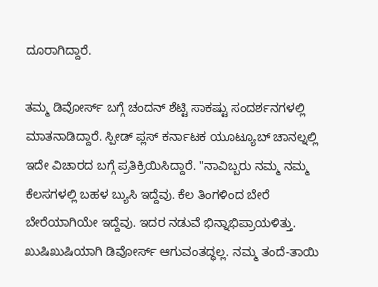ದೂರಾಗಿದ್ದಾರೆ.

ತಮ್ಮ ಡಿವೋರ್ಸ್ ಬಗ್ಗೆ ಚಂದನ್ ಶೆಟ್ಟಿ ಸಾಕಷ್ಟು ಸಂದರ್ಶನಗಳಲ್ಲಿ ಮಾತನಾಡಿದ್ದಾರೆ. ಸ್ಪೀಡ್ ಪ್ಲಸ್ ಕರ್ನಾಟಕ ಯೂಟ್ಯೂಬ್ ಚಾನಲ್ನಲ್ಲಿ ಇದೇ ವಿಚಾರದ ಬಗ್ಗೆ ಪ್ರತಿಕ್ರಿಯಿಸಿದ್ದಾರೆ. "ನಾವಿಬ್ಬರು ನಮ್ಮ ನಮ್ಮ ಕೆಲಸಗಳಲ್ಲಿ ಬಹಳ ಬ್ಯುಸಿ ಇದ್ದೆವು. ಕೆಲ ತಿಂಗಳಿಂದ ಬೇರೆ ಬೇರೆಯಾಗಿಯೇ ಇದ್ದೆವು. ಇದರ ನಡುವೆ ಭಿನ್ನಾಭಿಪ್ರಾಯಳಿತ್ತು. ಖುಷಿಖುಷಿಯಾಗಿ ಡಿವೋರ್ಸ್ ಆಗುವಂತದ್ಧಲ್ಲ. ನಮ್ಮ ತಂದೆ-ತಾಯಿ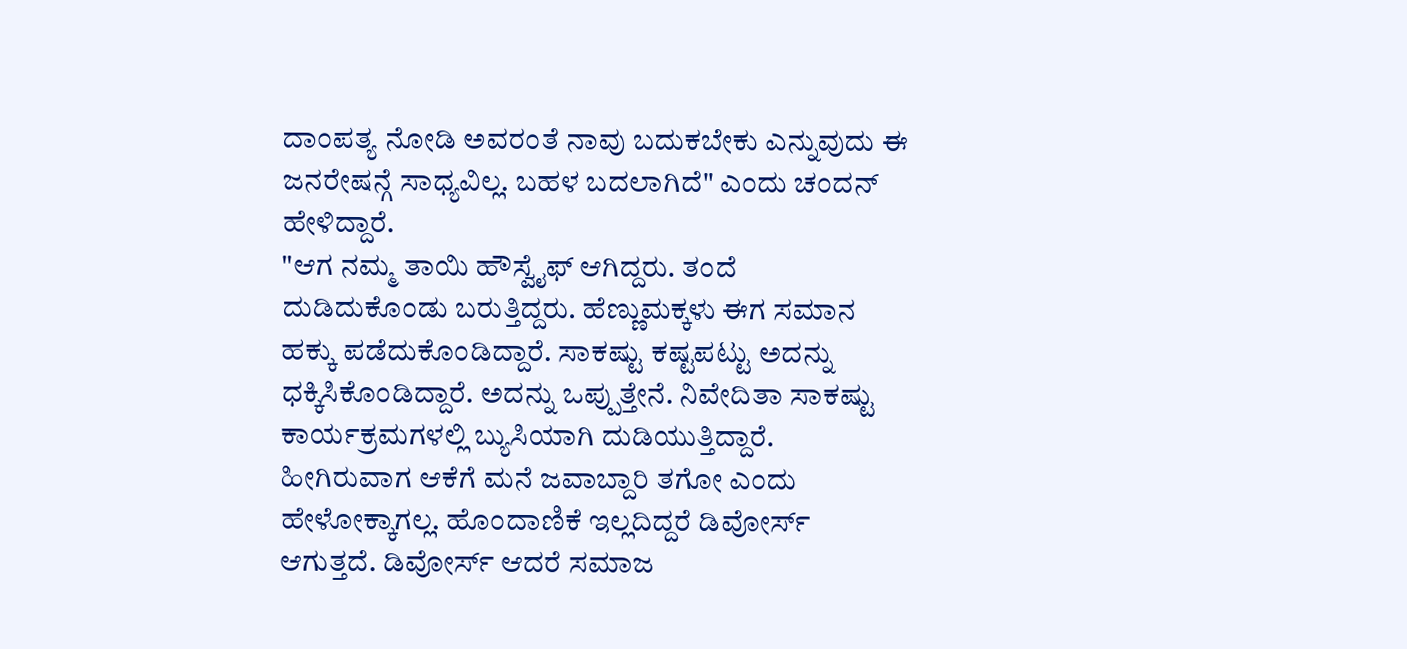ದಾಂಪತ್ಯ ನೋಡಿ ಅವರಂತೆ ನಾವು ಬದುಕಬೇಕು ಎನ್ನುವುದು ಈ ಜನರೇಷನ್ಗೆ ಸಾಧ್ಯವಿಲ್ಲ. ಬಹಳ ಬದಲಾಗಿದೆ" ಎಂದು ಚಂದನ್ ಹೇಳಿದ್ದಾರೆ.
"ಆಗ ನಮ್ಮ ತಾಯಿ ಹೌಸ್ವೈಫ್ ಆಗಿದ್ದರು. ತಂದೆ ದುಡಿದುಕೊಂಡು ಬರುತ್ತಿದ್ದರು. ಹೆಣ್ಣುಮಕ್ಕಳು ಈಗ ಸಮಾನ ಹಕ್ಕು ಪಡೆದುಕೊಂಡಿದ್ದಾರೆ. ಸಾಕಷ್ಟು ಕಷ್ಟಪಟ್ಟು ಅದನ್ನು ಧಕ್ಕಿಸಿಕೊಂಡಿದ್ದಾರೆ. ಅದನ್ನು ಒಪ್ಪುತ್ತೇನೆ. ನಿವೇದಿತಾ ಸಾಕಷ್ಟು ಕಾರ್ಯಕ್ರಮಗಳಲ್ಲಿ ಬ್ಯುಸಿಯಾಗಿ ದುಡಿಯುತ್ತಿದ್ದಾರೆ. ಹೀಗಿರುವಾಗ ಆಕೆಗೆ ಮನೆ ಜವಾಬ್ದಾರಿ ತಗೋ ಎಂದು ಹೇಳೋಕ್ಕಾಗಲ್ಲ. ಹೊಂದಾಣಿಕೆ ಇಲ್ಲದಿದ್ದರೆ ಡಿವೋರ್ಸ್ ಆಗುತ್ತದೆ. ಡಿವೋರ್ಸ್ ಆದರೆ ಸಮಾಜ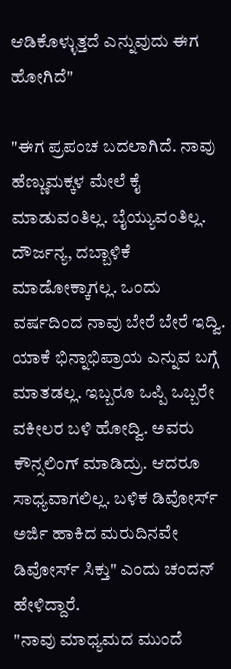ಆಡಿಕೊಳ್ಳುತ್ತದೆ ಎನ್ನುವುದು ಈಗ ಹೋಗಿದೆ"

"ಈಗ ಪ್ರಪಂಚ ಬದಲಾಗಿದೆ. ನಾವು ಹೆಣ್ಣುಮಕ್ಕಳ ಮೇಲೆ ಕೈ ಮಾಡುವಂತಿಲ್ಲ. ಬೈಯ್ಯುವಂತಿಲ್ಲ. ದೌರ್ಜನ್ಯ, ದಬ್ಬಾಳಿಕೆ ಮಾಡೋಕ್ಕಾಗಲ್ಲ. ಒಂದು ವರ್ಷದಿಂದ ನಾವು ಬೇರೆ ಬೇರೆ ಇದ್ವಿ. ಯಾಕೆ ಭಿನ್ನಾಭಿಪ್ರಾಯ ಎನ್ನುವ ಬಗ್ಗೆ ಮಾತಡಲ್ಲ. ಇಬ್ಬರೂ ಒಪ್ಪಿ ಒಬ್ಬರೇ ವಕೀಲರ ಬಳಿ ಹೋದ್ವಿ. ಅವರು ಕೌನ್ಸಲಿಂಗ್ ಮಾಡಿದ್ರು. ಆದರೂ ಸಾಧ್ಯವಾಗಲಿಲ್ಲ. ಬಳಿಕ ಡಿವೋರ್ಸ್ ಅರ್ಜಿ ಹಾಕಿದ ಮರುದಿನವೇ ಡಿವೋರ್ಸ್ ಸಿಕ್ತು" ಎಂದು ಚಂದನ್ ಹೇಳಿದ್ದಾರೆ.
"ನಾವು ಮಾಧ್ಯಮದ ಮುಂದೆ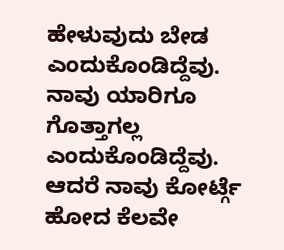ಹೇಳುವುದು ಬೇಡ ಎಂದುಕೊಂಡಿದ್ದೆವು. ನಾವು ಯಾರಿಗೂ ಗೊತ್ತಾಗಲ್ಲ ಎಂದುಕೊಂಡಿದ್ದೆವು. ಆದರೆ ನಾವು ಕೋರ್ಟ್ಗೆ ಹೋದ ಕೆಲವೇ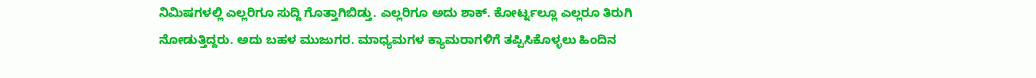ನಿಮಿಷಗಳಲ್ಲಿ ಎಲ್ಲರಿಗೂ ಸುದ್ದಿ ಗೊತ್ತಾಗಿಬಿಡ್ತು. ಎಲ್ಲರಿಗೂ ಅದು ಶಾಕ್. ಕೋರ್ಟ್ನಲ್ಲೂ ಎಲ್ಲರೂ ತಿರುಗಿ ನೋಡುತ್ತಿದ್ದರು. ಅದು ಬಹಳ ಮುಜುಗರ. ಮಾಧ್ಯಮಗಳ ಕ್ಯಾಮರಾಗಳಿಗೆ ತಪ್ಪಿಸಿಕೊಳ್ಳಲು ಹಿಂದಿನ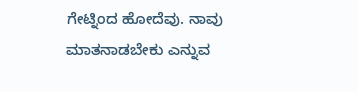ಗೇಟ್ನಿಂದ ಹೋದೆವು. ನಾವು ಮಾತನಾಡಬೇಕು ಎನ್ನುವ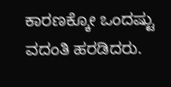ಕಾರಣಕ್ಕೋ ಒಂದಷ್ಟು ವದಂತಿ ಹರಡಿದರು.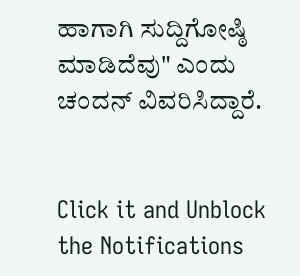ಹಾಗಾಗಿ ಸುದ್ದಿಗೋಷ್ಠಿ ಮಾಡಿದೆವು" ಎಂದು ಚಂದನ್ ವಿವರಿಸಿದ್ದಾರೆ.


Click it and Unblock the Notifications